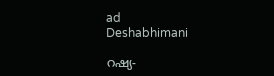ad
Deshabhimani

റഷ്യ-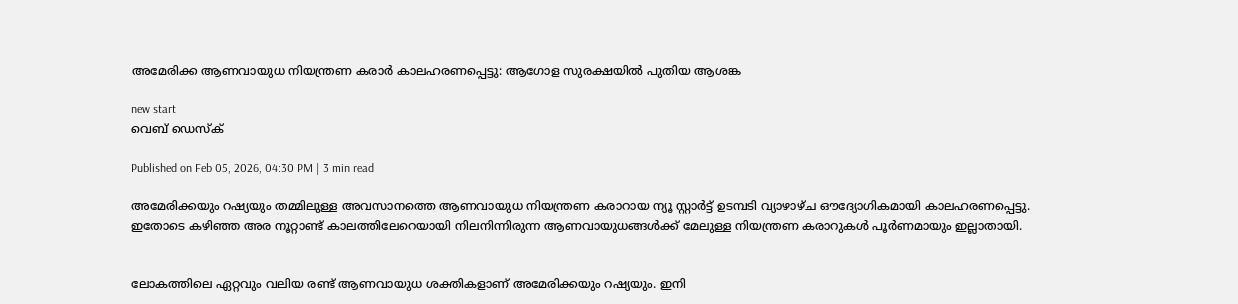അമേരിക്ക ആണവായുധ നിയന്ത്രണ കരാർ കാലഹരണപ്പെട്ടു: ആഗോള സുരക്ഷയിൽ പുതിയ ആശങ്ക

new start
വെബ് ഡെസ്ക്

Published on Feb 05, 2026, 04:30 PM | 3 min read

അമേരിക്കയും റഷ്യയും തമ്മിലുള്ള അവസാനത്തെ ആണവായുധ നിയന്ത്രണ കരാറായ ന്യൂ സ്റ്റാർട്ട് ഉടമ്പടി വ്യാഴാഴ്ച ഔദ്യോഗികമായി കാലഹരണപ്പെട്ടു. ഇതോടെ കഴിഞ്ഞ അര നൂറ്റാണ്ട് കാലത്തിലേറെയായി നിലനിന്നിരുന്ന ആണവായുധങ്ങൾക്ക് മേലുള്ള നിയന്ത്രണ കരാറുകൾ പൂർണമായും ഇല്ലാതായി.


ലോകത്തിലെ ഏറ്റവും വലിയ രണ്ട് ആണവായുധ ശക്തികളാണ് അമേരിക്കയും റഷ്യയും. ഇനി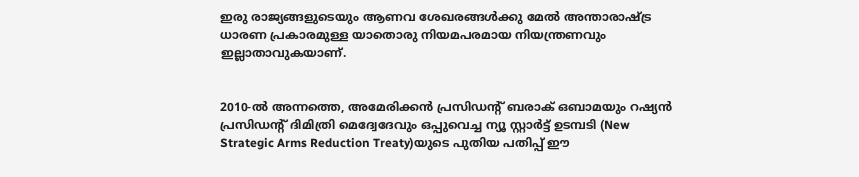ഇരു രാജ്യങ്ങളുടെയും ആണവ ശേഖരങ്ങൾക്കു മേൽ അന്താരാഷ്ട്ര ധാരണ പ്രകാരമുള്ള യാതൊരു നിയമപരമായ നിയന്ത്രണവും ഇല്ലാതാവുകയാണ്.


2010-ൽ അന്നത്തെ, അമേരിക്കൻ പ്രസിഡന്റ് ബരാക് ഒബാമയും റഷ്യൻ പ്രസിഡന്റ് ദിമിത്രി മെദ്വേദേവും ഒപ്പുവെച്ച ന്യൂ സ്റ്റാർട്ട് ഉടമ്പടി (New Strategic Arms Reduction Treaty)യുടെ പുതിയ പതിപ്പ് ഈ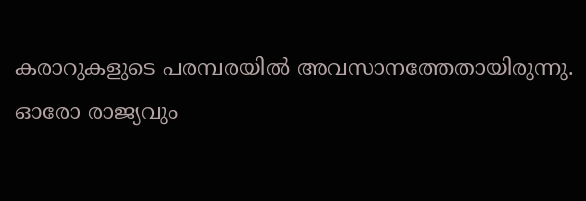കരാറുകളുടെ പരമ്പരയിൽ അവസാനത്തേതായിരുന്നു. ഓരോ രാജ്യവും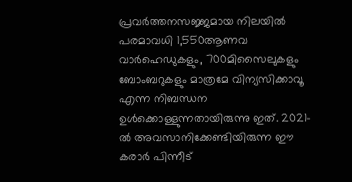പ്രവർത്തനസജ്ജമായ നിലയിൽ പരമാവധി 1,550ആണവ വാർഹെഡുകളും, 700മിസൈലുകളും ബോംബറുകളും മാത്രമേ വിന്യസിക്കാവൂ എന്ന നിബന്ധന ഉൾക്കൊള്ളുന്നതായിരുന്നു ഇത്. 2021-ൽ അവസാനിക്കേണ്ടിയിരുന്ന ഈ കരാർ പിന്നീട്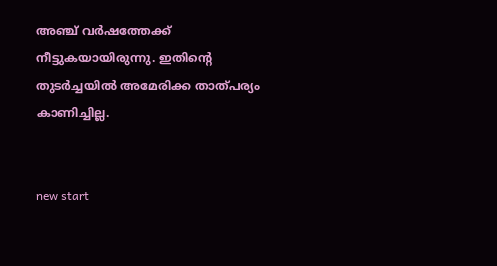അഞ്ച് വർഷത്തേക്ക് നീട്ടുകയായിരുന്നു. ഇതിന്റെ തുടര്‍ച്ചയിൽ അമേരിക്ക താത്പര്യം കാണിച്ചില്ല.


new start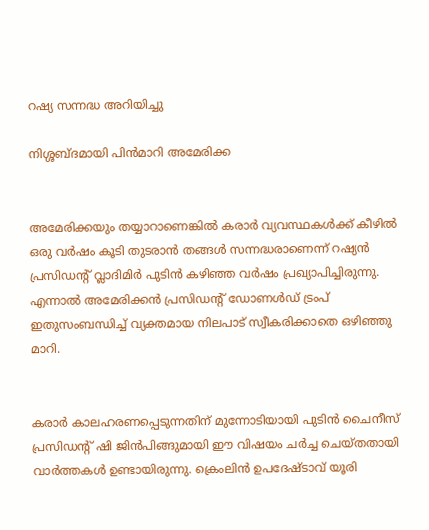റഷ്യ സന്നദ്ധ അറിയിച്ചു

നിശ്ശബ്ദമായി പിൻമാറി അമേരിക്ക


അമേരിക്കയും തയ്യാറാണെങ്കിൽ കരാർ വ്യവസ്ഥകൾക്ക് കീഴിൽ ഒരു വർഷം കൂടി തുടരാൻ തങ്ങൾ സന്നദ്ധരാണെന്ന് റഷ്യൻ പ്രസിഡന്റ് വ്ലാദിമിർ പുടിൻ കഴിഞ്ഞ വർഷം പ്രഖ്യാപിച്ചിരുന്നു. എന്നാൽ അമേരിക്കൻ പ്രസിഡന്റ് ഡോണൾഡ് ട്രംപ് ഇതുസംബന്ധിച്ച് വ്യക്തമായ നിലപാട് സ്വീകരിക്കാതെ ഒഴിഞ്ഞു മാറി.


കരാർ കാലഹരണപ്പെടുന്നതിന് മുന്നോടിയായി പുടിൻ ചൈനീസ് പ്രസിഡന്റ് ഷി ജിൻപിങ്ങുമായി ഈ വിഷയം ചർച്ച ചെയ്തതായി വാര്‍ത്തകൾ ഉണ്ടായിരുന്നു. ക്രെംലിൻ ഉപദേഷ്ടാവ് യൂരി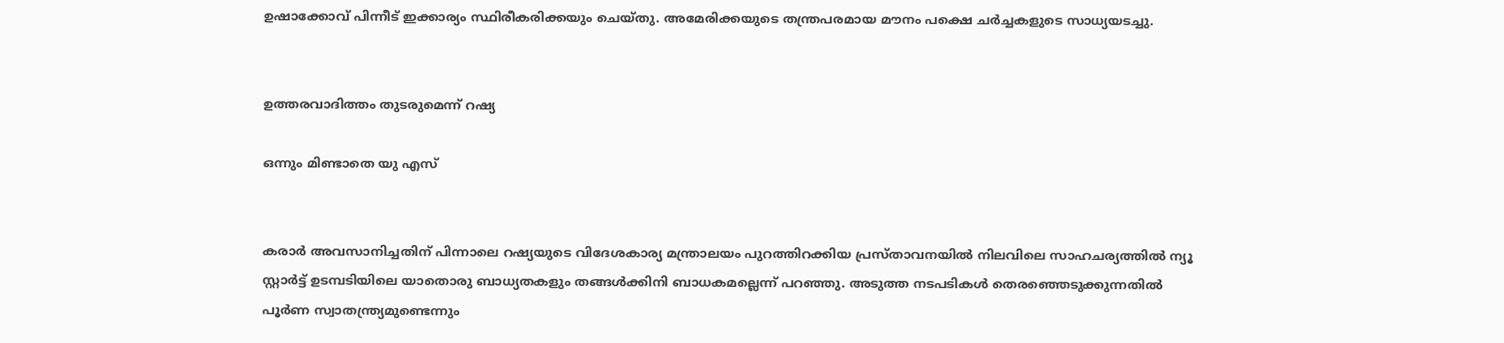ഉഷാക്കോവ് പിന്നീട് ഇക്കാര്യം സ്ഥിരീകരിക്കയും ചെയ്തു. അമേരിക്കയുടെ തന്ത്രപരമായ മൗനം പക്ഷെ ചര്‍ച്ചകളുടെ സാധ്യയടച്ചു.


ഉത്തരവാദിത്തം തുടരുമെന്ന് റഷ്യ

ഒന്നും മിണ്ടാതെ യു എസ്


കരാർ അവസാനിച്ചതിന് പിന്നാലെ റഷ്യയുടെ വിദേശകാര്യ മന്ത്രാലയം പുറത്തിറക്കിയ പ്രസ്താവനയിൽ നിലവിലെ സാഹചര്യത്തിൽ ന്യൂ സ്റ്റാർട്ട് ഉടമ്പടിയിലെ യാതൊരു ബാധ്യതകളും തങ്ങൾക്കിനി ബാധകമല്ലെന്ന് പറഞ്ഞു. അടുത്ത നടപടികൾ തെരഞ്ഞെടുക്കുന്നതിൽ പൂർണ സ്വാതന്ത്ര്യമുണ്ടെന്നും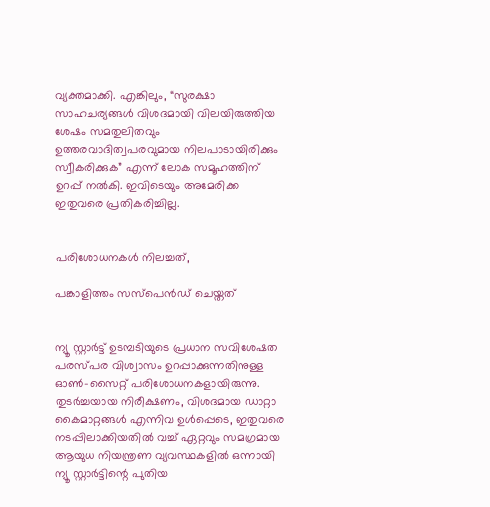വ്യക്തമാക്കി. എങ്കിലും, “സുരക്ഷാ സാഹചര്യങ്ങൾ വിശദമായി വിലയിരുത്തിയ ശേഷം സമതുലിതവും ഉത്തരവാദിത്വപരവുമായ നിലപാടായിരിക്കും സ്വീകരിക്കുക” എന്ന് ലോക സമൂഹത്തിന് ഉറപ്പ് നൽകി. ഇവിടെയും അമേരിക്ക ഇതുവരെ പ്രതികരിച്ചില്ല.


പരിശോധനകൾ നിലച്ചത്,

പങ്കാളിത്തം സസ്‌പെൻഡ് ചെയ്തത്


ന്യൂ സ്റ്റാർട്ട് ഉടമ്പടിയുടെ പ്രധാന സവിശേഷത പരസ്പര വിശ്വാസം ഉറപ്പാക്കുന്നതിനുള്ള ഓൺ-സൈറ്റ് പരിശോധനകളായിരുന്നു. തുടർച്ചയായ നിരീക്ഷണം, വിശദമായ ഡാറ്റാ കൈമാറ്റങ്ങൾ എന്നിവ ഉൾപ്പെടെ, ഇതുവരെ നടപ്പിലാക്കിയതിൽ വച്ച് ഏറ്റവും സമഗ്രമായ ആയുധ നിയന്ത്രണ വ്യവസ്ഥകളിൽ ഒന്നായി ന്യൂ സ്റ്റാര്‍ട്ടിന്റെ പുതിയ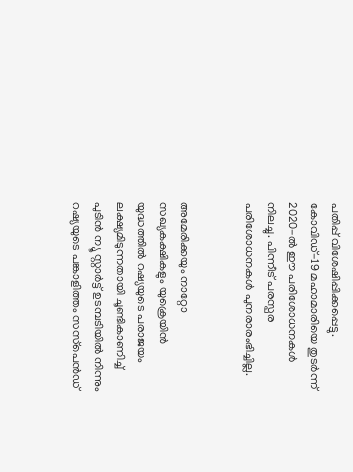പതിപ്പ് വിശേഷിപ്പിക്കപ്പെട്ടു. കോവിഡ്-19 മഹാമാരിയെ തുടർന്ന് 2020-ൽ ഈ പരിശോധനകൾ നിലച്ചു. പിന്നീട് പരസ്പര പരിശോധനകൾ പുനരാരംഭിച്ചില്ല.


അമേരിക്കയും നാറ്റോ സഖ്യകക്ഷികളും യുക്രെയിൻ യുദ്ധത്തിൽ റഷ്യയുടെ പരാജയം ലക്ഷ്യമിടുന്നതായി ചൂണ്ടികാണിച്ച് പുടിൻ ന്യൂ സ്റ്റാർട്ട് ഉടമ്പടിയിൽ നിന്നും റഷ്യയുടെ പങ്കാളിത്തം സസ്‌പെൻഡ്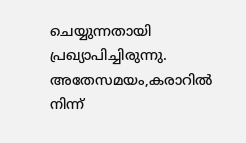ചെയ്യുന്നതായി പ്രഖ്യാപിച്ചിരുന്നു. അതേസമയം,കരാറിൽ നിന്ന്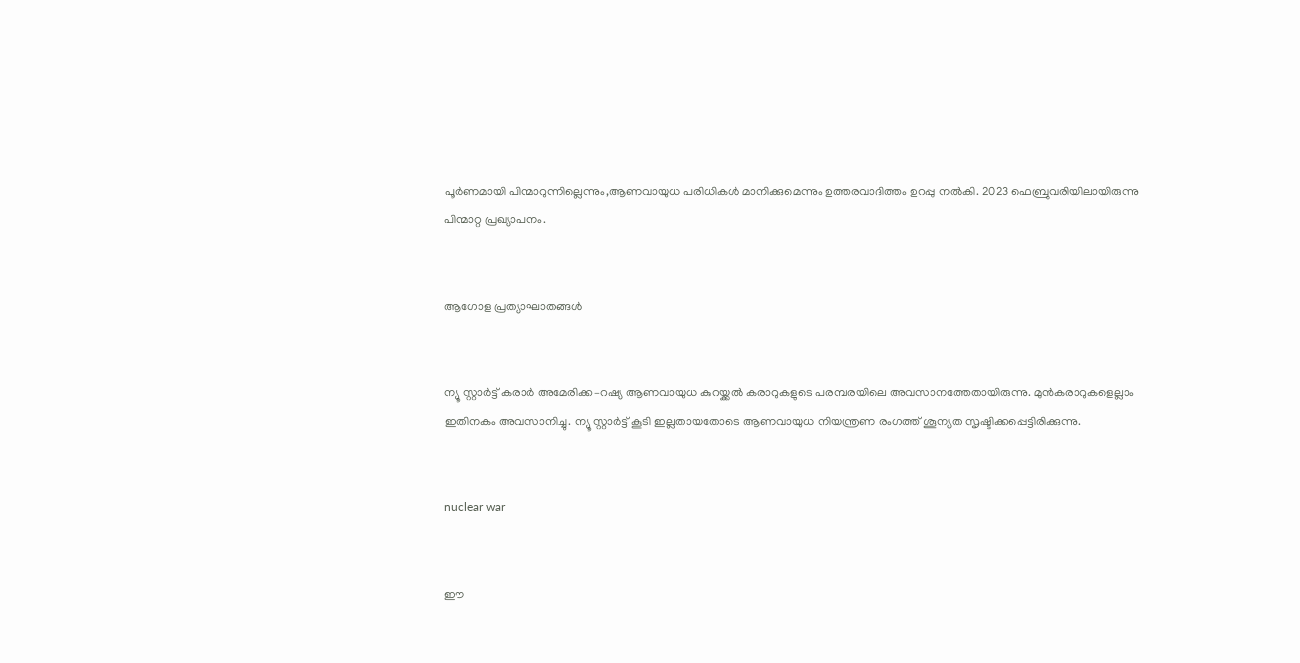പൂർണമായി പിന്മാറുന്നില്ലെന്നും,ആണവായുധ പരിധികൾ മാനിക്കുമെന്നും ഉത്തരവാദിത്തം ഉറപ്പു നൽകി. 2023 ഫെബ്രുവരിയിലായിരുന്നു പിന്മാറ്റ പ്രഖ്യാപനം.


ആഗോള പ്രത്യാഘാതങ്ങൾ


ന്യൂ സ്റ്റാർട്ട് കരാര്‍ അമേരിക്ക–റഷ്യ ആണവായുധ കുറയ്ക്കൽ കരാറുകളുടെ പരമ്പരയിലെ അവസാനത്തേതായിരുന്നു. മുൻകരാറുകളെല്ലാം ഇതിനകം അവസാനിച്ചു. ന്യൂ സ്റ്റാര്‍ട്ട് കൂടി ഇല്ലതായതോടെ ആണവായുധ നിയന്ത്രണ രംഗത്ത് ശൂന്യത സൃഷ്ടിക്കപ്പെട്ടിരിക്കുന്നു.


nuclear war


ഈ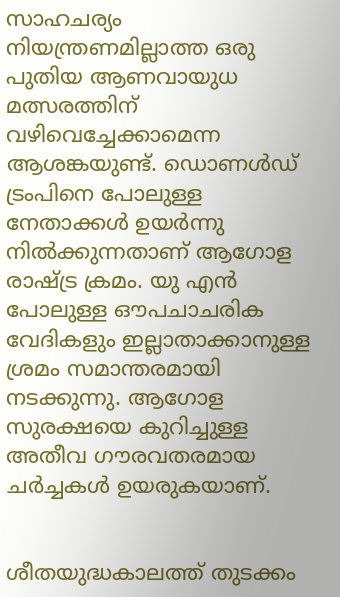സാഹചര്യം നിയന്ത്രണമില്ലാത്ത ഒരു പുതിയ ആണവായുധ മത്സരത്തിന് വഴിവെച്ചേക്കാമെന്ന ആശങ്കയുണ്ട്. ഡൊണൾഡ് ട്രംപിനെ പോലുള്ള നേതാക്കൾ ഉയര്‍ന്നു നിൽക്കുന്നതാണ് ആഗോള രാഷ്ട്ര ക്രമം. യു എൻ പോലുള്ള ഔപചാചരിക വേദികളും ഇല്ലാതാക്കാനുള്ള ശ്രമം സമാന്തരമായി നടക്കുന്നു. ആഗോള സുരക്ഷയെ കുറിച്ചുള്ള അതീവ ഗൗരവതരമായ ചര്‍ച്ചകൾ ഉയരുകയാണ്.


ശീതയുദ്ധകാലത്ത് തുടക്കം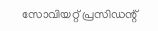സോവിയറ്റ് പ്രസിഡന്റ്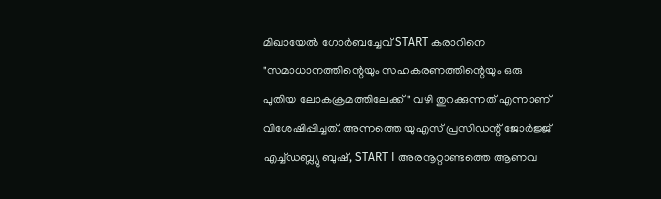മിഖായേൽ ഗോർബച്ചേവ് START കരാറിനെ "സമാധാനത്തിന്റെയും സഹകരണത്തിന്റെയും ഒരു പുതിയ ലോകക്രമത്തിലേക്ക്" വഴി തുറക്കുന്നത് എന്നാണ് വിശേഷിപ്പിച്ചത്. അന്നത്തെ യുഎസ് പ്രസിഡന്റ് ജോർജ്ജ് എച്ച്ഡബ്ല്യു ബുഷ്, START I അരനൂറ്റാണ്ടത്തെ ആണവ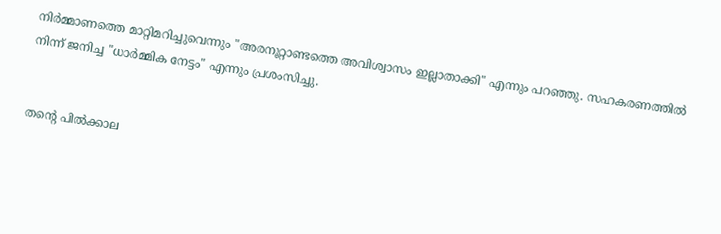നിർമ്മാണത്തെ മാറ്റിമറിച്ചുവെന്നും "അരനൂറ്റാണ്ടത്തെ അവിശ്വാസം ഇല്ലാതാക്കി" എന്നും പറഞ്ഞു. സഹകരണത്തിൽ നിന്ന് ജനിച്ച "ധാർമ്മിക നേട്ടം" എന്നും പ്രശംസിച്ചു.


തന്റെ പിൽക്കാല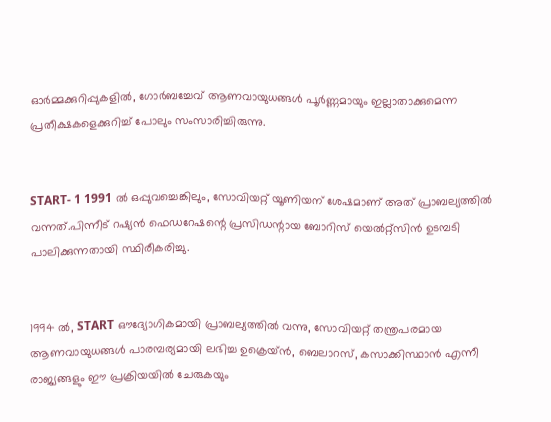ഓർമ്മക്കുറിപ്പുകളിൽ, ഗോർബച്ചേവ് ആണവായുധങ്ങൾ പൂർണ്ണമായും ഇല്ലാതാക്കുമെന്ന പ്രതീക്ഷകളെക്കുറിച്ച് പോലും സംസാരിച്ചിരുന്നു.


START- 1 1991 ൽ ഒപ്പുവച്ചെങ്കിലും, സോവിയറ്റ് യൂണിയന് ശേഷമാണ് അത് പ്രാബല്യത്തിൽ വന്നത്.പിന്നീട് റഷ്യൻ ഫെഡറേഷന്റെ പ്രസിഡന്റായ ബോറിസ് യെൽറ്റ്സിൻ ഉടമ്പടി പാലിക്കുന്നതായി സ്ഥിരീകരിച്ചു.


1994 ൽ, START ഔദ്യോഗികമായി പ്രാബല്യത്തിൽ വന്നു, സോവിയറ്റ് തന്ത്രപരമായ ആണവായുധങ്ങൾ പാരമ്പര്യമായി ലഭിച്ച ഉക്രെയ്ൻ, ബെലാറസ്, കസാക്കിസ്ഥാൻ എന്നീ രാജ്യങ്ങളും ഈ പ്രക്രിയയിൽ ചേരുകയും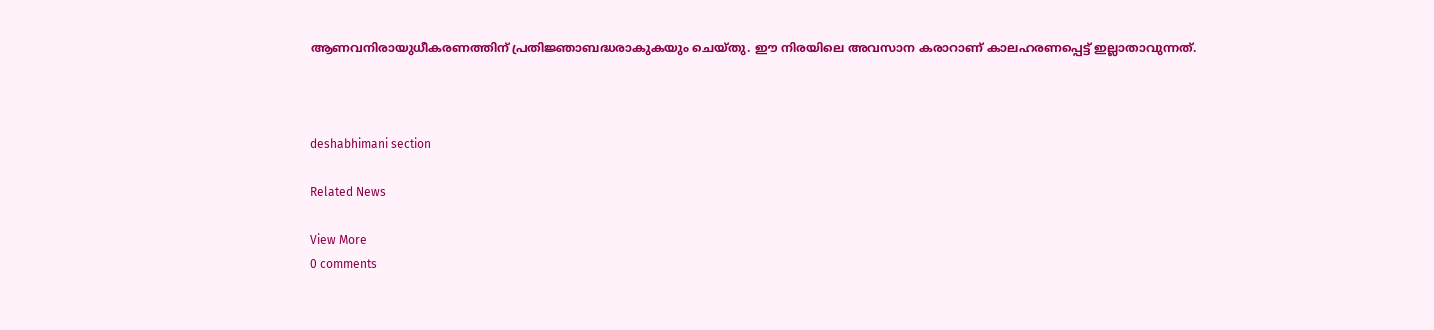ആണവനിരായുധീകരണത്തിന് പ്രതിജ്ഞാബദ്ധരാകുകയും ചെയ്തു. ഈ നിരയിലെ അവസാന കരാറാണ് കാലഹരണപ്പെട്ട് ഇല്ലാതാവുന്നത്.



deshabhimani section

Related News

View More
0 comments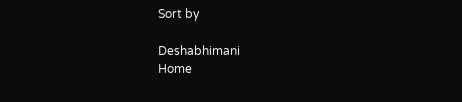Sort by

Deshabhimani
Home